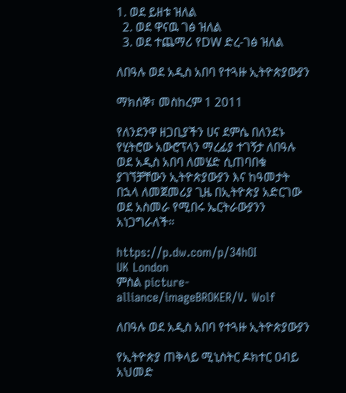1. ወደ ይዘቱ ዝለል
  2. ወደ ዋናዉ ገፅ ዝለል
  3. ወደ ተጨማሪ የDW ድረ-ገፅ ዝለል

ለበዓሉ ወደ አዲስ አበባ የተጓዙ ኢትዮጵያውያን

ማክሰኞ፣ መስከረም 1 2011

የለንደንዋ ዘጋቢያችን ሀና ደምሴ በለንደኑ የሂትሮው አውሮፕላን ማረፊያ ተገኝታ ለበዓሉ ወደ አዲስ አበባ ለመሄድ ሲጠባበቁ ያገኘቻቸውን ኢትዮጵያውያን እና ከዓመታት በኋላ ለመጀመሪያ ጊዜ በኢትዮጵያ አድርገው ወደ አስመራ የሚበሩ ኤርትራውያንን አነጋግራለች።

https://p.dw.com/p/34hOI
UK London
ምስል picture-alliance/imageBROKER/V. Wolf

ለበዓሉ ወደ አዲስ አበባ የተጓዙ ኢትዮጵያውያን

የኢትዮጵያ ጠቅላይ ሚኒስትር ዶክተር ዐብይ አህመድ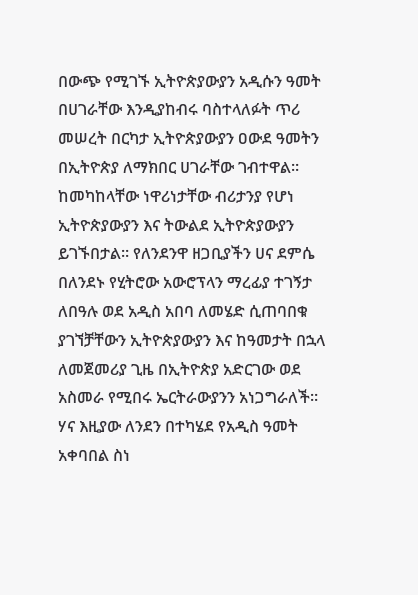በውጭ የሚገኙ ኢትዮጵያውያን አዲሱን ዓመት በሀገራቸው እንዲያከብሩ ባስተላለፉት ጥሪ መሠረት በርካታ ኢትዮጵያውያን ዐውደ ዓመትን በኢትዮጵያ ለማክበር ሀገራቸው ገብተዋል። ከመካከላቸው ነዋሪነታቸው ብሪታንያ የሆነ ኢትዮጵያውያን እና ትውልደ ኢትዮጵያውያን ይገኙበታል። የለንደንዋ ዘጋቢያችን ሀና ደምሴ በለንደኑ የሂትሮው አውሮፕላን ማረፊያ ተገኝታ ለበዓሉ ወደ አዲስ አበባ ለመሄድ ሲጠባበቁ ያገኘቻቸውን ኢትዮጵያውያን እና ከዓመታት በኋላ ለመጀመሪያ ጊዜ በኢትዮጵያ አድርገው ወደ አስመራ የሚበሩ ኤርትራውያንን አነጋግራለች። ሃና እዚያው ለንደን በተካሄደ የአዲስ ዓመት አቀባበል ስነ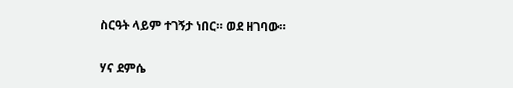ስርዓት ላይም ተገኝታ ነበር። ወደ ዘገባው።


ሃና ደምሴ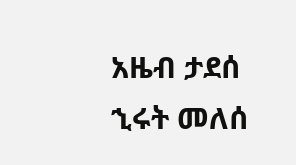አዜብ ታደሰ
ኂሩት መለሰ